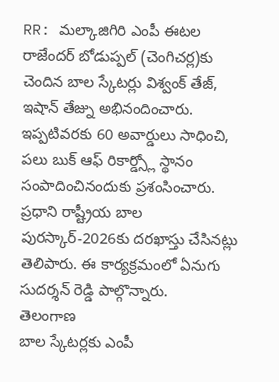RR: మల్కాజిగిరి ఎంపీ ఈటల రాజేందర్ బోడుప్పల్ (చెంగిచర్ల)కు చెందిన బాల స్కేటర్లు విశ్వంక్ తేజ్, ఇషాన్ తేజ్ను అభినందించారు. ఇప్పటివరకు 60 అవార్డులు సాధించి, పలు బుక్ ఆఫ్ రికార్డ్స్లో స్థానం సంపాదించినందుకు ప్రశంసించారు. ప్రధాని రాష్ట్రీయ బాల పురస్కార్-2026కు దరఖాస్తు చేసినట్లు తెలిపారు. ఈ కార్యక్రమంలో ఏనుగు సుదర్శన్ రెడ్డి పాల్గొన్నారు.
తెలంగాణ
బాల స్కేటర్లకు ఎంపీ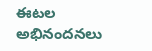ఈటల అభినందనలు